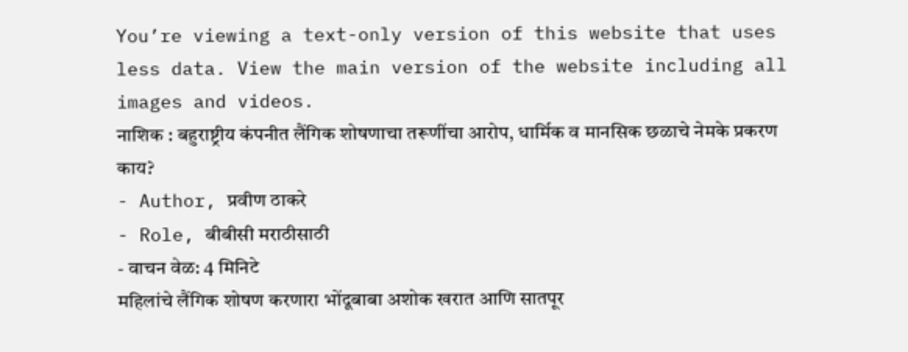You’re viewing a text-only version of this website that uses less data. View the main version of the website including all images and videos.
नाशिक : बहुराष्ट्रीय कंपनीत लैंगिक शोषणाचा तरूणींचा आरोप, धार्मिक व मानसिक छळाचे नेमके प्रकरण काय?
- Author, प्रवीण ठाकरे
- Role, बीबीसी मराठीसाठी
- वाचन वेळ: 4 मिनिटे
महिलांचे लैंगिक शोषण करणारा भोंदूबाबा अशोक खरात आणि सातपूर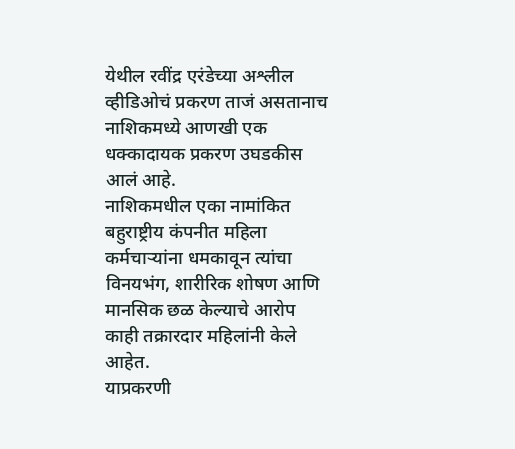येथील रवींद्र एरंडेच्या अश्लील व्हीडिओचं प्रकरण ताजं असतानाच नाशिकमध्ये आणखी एक धक्कादायक प्रकरण उघडकीस आलं आहे.
नाशिकमधील एका नामांकित बहुराष्ट्रीय कंपनीत महिला कर्मचाऱ्यांना धमकावून त्यांचा विनयभंग, शारीरिक शोषण आणि मानसिक छळ केल्याचे आरोप काही तक्रारदार महिलांनी केले आहेत.
याप्रकरणी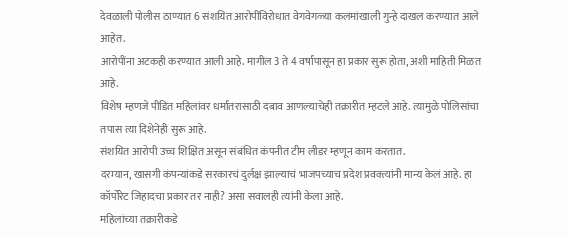देवळाली पोलीस ठाण्यात 6 संशयित आरोपींविरोधात वेगवेगळ्या कलमांखाली गुन्हे दाखल करण्यात आले आहेत.
आरोपींना अटकही करण्यात आली आहे. मागील 3 ते 4 वर्षांपासून हा प्रकार सुरू होता, अशी माहिती मिळत आहे.
विशेष म्हणजे पीडित महिलांवर धर्मांतरासाठी दबाव आणल्याचेही तक्रारीत म्हटले आहे. त्यामुळे पोलिसांचा तपास त्या दिशेनेही सुरू आहे.
संशयित आरोपी उच्च शिक्षित असून संबंधित कंपनीत टीम लीडर म्हणून काम करतात.
दरम्यान, खासगी कंपन्यांकडे सरकारचं दुर्लक्ष झाल्याचं भाजपच्याच प्रदेश प्रवक्त्यांनी मान्य केलं आहे. हा कॉर्पोरेट जिहादचा प्रकार तर नाही? असा सवालही त्यांनी केला आहे.
महिलांच्या तक्रारीकडे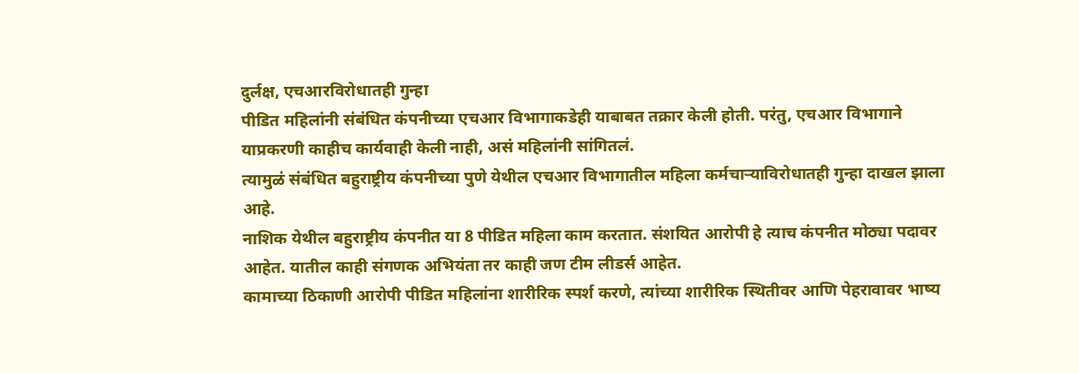दुर्लक्ष, एचआरविरोधातही गुन्हा
पीडित महिलांनी संबंधित कंपनीच्या एचआर विभागाकडेही याबाबत तक्रार केली होती. परंतु, एचआर विभागाने याप्रकरणी काहीच कार्यवाही केली नाही, असं महिलांनी सांगितलं.
त्यामुळं संबंधित बहुराष्ट्रीय कंपनीच्या पुणे येथील एचआर विभागातील महिला कर्मचाऱ्याविरोधातही गुन्हा दाखल झाला आहे.
नाशिक येथील बहुराष्ट्रीय कंपनीत या 8 पीडित महिला काम करतात. संशयित आरोपी हे त्याच कंपनीत मोठ्या पदावर आहेत. यातील काही संगणक अभियंता तर काही जण टीम लीडर्स आहेत.
कामाच्या ठिकाणी आरोपी पीडित महिलांना शारीरिक स्पर्श करणे, त्यांच्या शारीरिक स्थितीवर आणि पेहरावावर भाष्य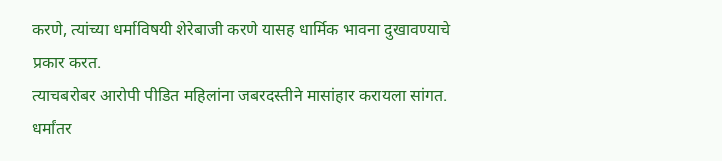करणे, त्यांच्या धर्माविषयी शेरेबाजी करणे यासह धार्मिक भावना दुखावण्याचे प्रकार करत.
त्याचबरोबर आरोपी पीडित महिलांना जबरदस्तीने मासांहार करायला सांगत. धर्मांतर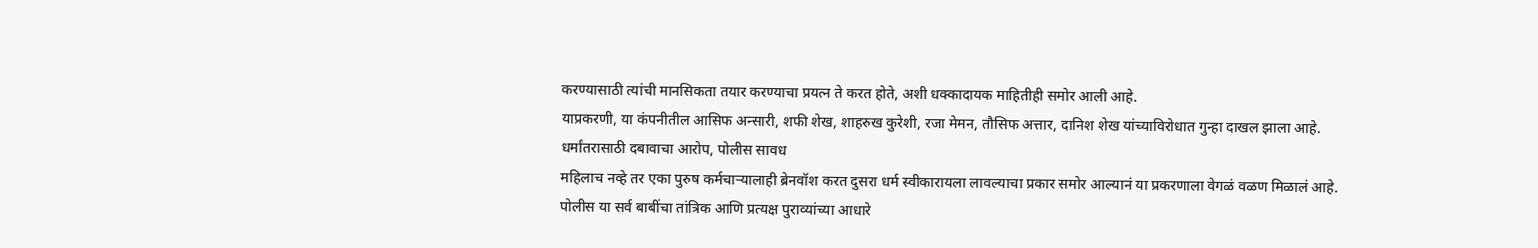करण्यासाठी त्यांची मानसिकता तयार करण्याचा प्रयत्न ते करत होते, अशी धक्कादायक माहितीही समोर आली आहे.
याप्रकरणी, या कंपनीतील आसिफ अन्सारी, शफी शेख, शाहरुख कुरेशी, रजा मेमन, तौसिफ अत्तार, दानिश शेख यांच्याविरोधात गुन्हा दाखल झाला आहे.
धर्मांतरासाठी दबावाचा आरोप, पोलीस सावध
महिलाच नव्हे तर एका पुरुष कर्मचाऱ्यालाही ब्रेनवॉश करत दुसरा धर्म स्वीकारायला लावल्याचा प्रकार समोर आल्यानं या प्रकरणाला वेगळं वळण मिळालं आहे.
पोलीस या सर्व बाबींचा तांत्रिक आणि प्रत्यक्ष पुराव्यांच्या आधारे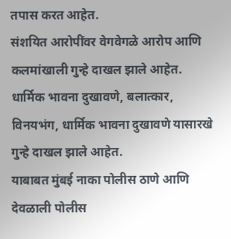तपास करत आहेत.
संशयित आरोपींवर वेगवेगळे आरोप आणि कलमांखाली गुन्हे दाखल झाले आहेत. धार्मिक भावना दुखावणे, बलात्कार, विनयभंग, धार्मिक भावना दुखावणे यासारखे गुन्हे दाखल झाले आहेत.
याबाबत मुंबई नाका पोलीस ठाणे आणि देवळाली पोलीस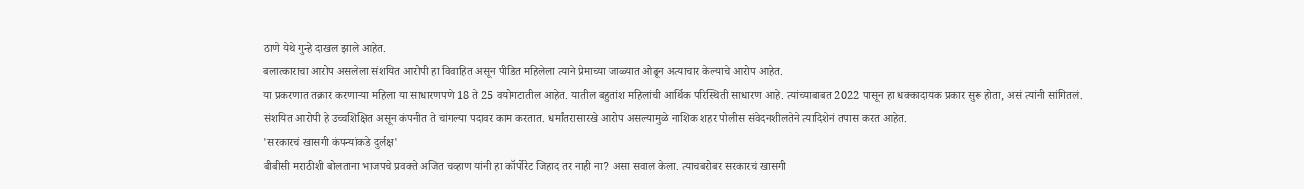ठाणे येथे गुन्हे दाखल झाले आहेत.
बलात्काराचा आरोप असलेला संशयित आरोपी हा विवाहित असून पीडित महिलेला त्याने प्रेमाच्या जाळ्यात ओढून अत्याचार केल्याचे आरोप आहेत.
या प्रकरणात तक्रार करणाऱ्या महिला या साधारणपणे 18 ते 25 वयोगटातील आहेत. यातील बहुतांश महिलांची आर्थिक परिस्थिती साधारण आहे. त्यांच्याबाबत 2022 पासून हा धक्कादायक प्रकार सुरू होता, असं त्यांनी सांगितलं.
संशयित आरोपी हे उच्चशिक्षित असून कंपनीत ते चांगल्या पदावर काम करतात. धर्मांतरासारखे आरोप असल्यामुळे नाशिक शहर पोलीस संवेदनशीलतेने त्यादिशेनं तपास करत आहेत.
'सरकारचं खासगी कंपन्यांकडे दुर्लक्ष'
बीबीसी मराठीशी बोलताना भाजपचे प्रवक्ते अजित चव्हाण यांनी हा कॉर्पोरेट जिहाद तर नाही ना? असा सवाल केला. त्याचबरोबर सरकारचं खासगी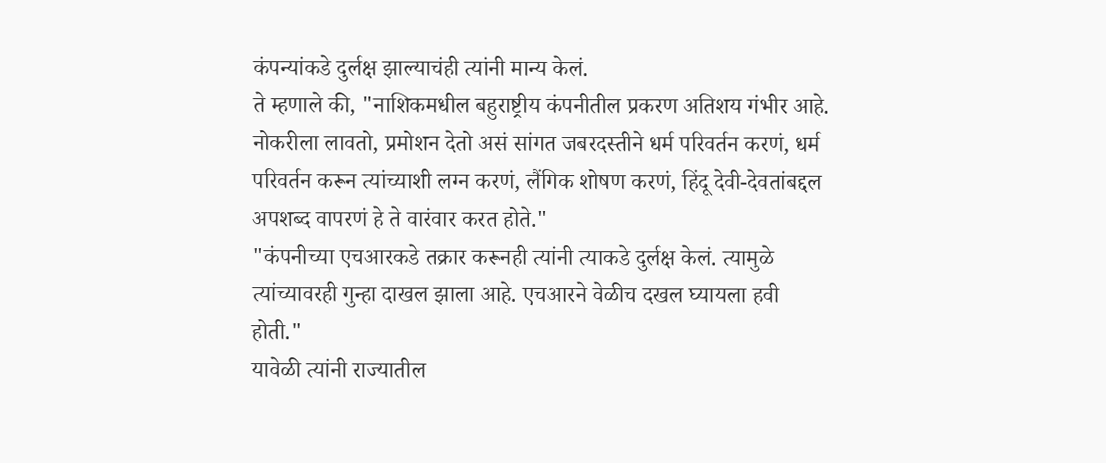कंपन्यांकडे दुर्लक्ष झाल्याचंही त्यांनी मान्य केलं.
ते म्हणाले की, "नाशिकमधील बहुराष्ट्रीय कंपनीतील प्रकरण अतिशय गंभीर आहे. नोकरीला लावतो, प्रमोशन देतो असं सांगत जबरदस्तीने धर्म परिवर्तन करणं, धर्म परिवर्तन करून त्यांच्याशी लग्न करणं, लैंगिक शोषण करणं, हिंदू देवी-देवतांबद्दल अपशब्द वापरणं हे ते वारंवार करत होते."
"कंपनीच्या एचआरकडे तक्रार करूनही त्यांनी त्याकडे दुर्लक्ष केलं. त्यामुळे त्यांच्यावरही गुन्हा दाखल झाला आहे. एचआरने वेळीच दखल घ्यायला हवी होती."
यावेळी त्यांनी राज्यातील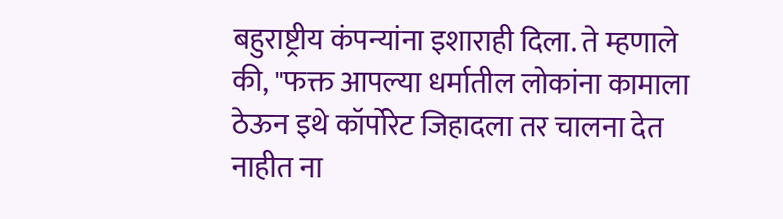बहुराष्ट्रीय कंपन्यांना इशाराही दिला. ते म्हणाले की, "फक्त आपल्या धर्मातील लोकांना कामाला ठेऊन इथे कॉर्पोरेट जिहादला तर चालना देत नाहीत ना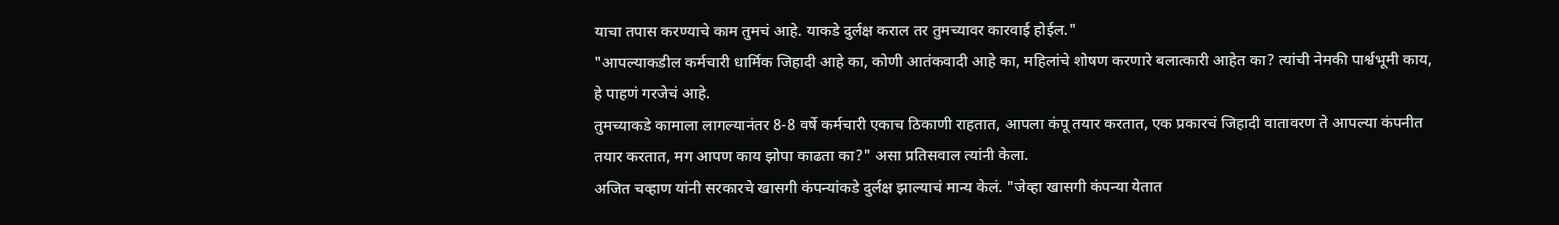याचा तपास करण्याचे काम तुमचं आहे. याकडे दुर्लक्ष कराल तर तुमच्यावर कारवाई होईल."
"आपल्याकडील कर्मचारी धार्मिक जिहादी आहे का, कोणी आतंकवादी आहे का, महिलांचे शोषण करणारे बलात्कारी आहेत का? त्यांची नेमकी पार्श्वभूमी काय, हे पाहणं गरजेचं आहे.
तुमच्याकडे कामाला लागल्यानंतर 8-8 वर्षे कर्मचारी एकाच ठिकाणी राहतात, आपला कंपू तयार करतात, एक प्रकारचं जिहादी वातावरण ते आपल्या कंपनीत तयार करतात, मग आपण काय झोपा काढता का?" असा प्रतिसवाल त्यांनी केला.
अजित चव्हाण यांनी सरकारचे खासगी कंपन्यांकडे दुर्लक्ष झाल्याचं मान्य केलं. "जेव्हा खासगी कंपन्या येतात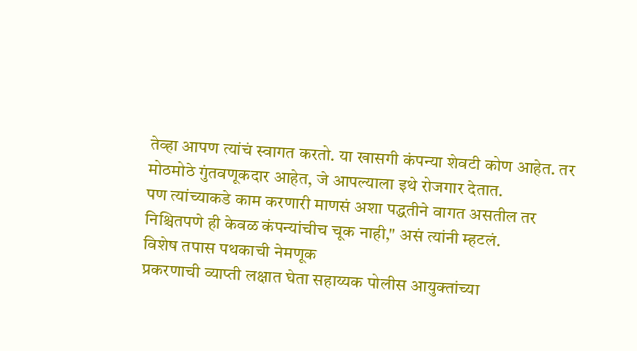तेव्हा आपण त्यांचं स्वागत करतो. या खासगी कंपन्या शेवटी कोण आहेत. तर मोठमोठे गुंतवणूकदार आहेत, जे आपल्याला इथे रोजगार देतात.
पण त्यांच्याकडे काम करणारी माणसं अशा पद्धतीने वागत असतील तर निश्चितपणे ही केवळ कंपन्यांचीच चूक नाही," असं त्यांनी म्हटलं.
विशेष तपास पथकाची नेमणूक
प्रकरणाची व्याप्ती लक्षात घेता सहाय्यक पोलीस आयुक्तांच्या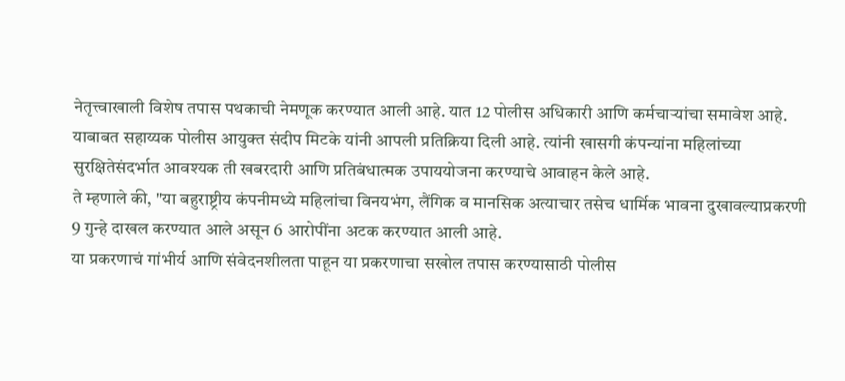नेतृत्त्वाखाली विशेष तपास पथकाची नेमणूक करण्यात आली आहे. यात 12 पोलीस अधिकारी आणि कर्मचाऱ्यांचा समावेश आहे.
याबाबत सहाय्यक पोलीस आयुक्त संदीप मिटके यांनी आपली प्रतिक्रिया दिली आहे. त्यांनी खासगी कंपन्यांना महिलांच्या सुरक्षितेसंदर्भात आवश्यक ती खबरदारी आणि प्रतिबंधात्मक उपाययोजना करण्याचे आवाहन केले आहे.
ते म्हणाले की, "या बहुराष्ट्रीय कंपनीमध्ये महिलांचा विनयभंग, लैंगिक व मानसिक अत्याचार तसेच धार्मिक भावना दुखावल्याप्रकरणी 9 गुन्हे दाखल करण्यात आले असून 6 आरोपींना अटक करण्यात आली आहे.
या प्रकरणाचं गांभीर्य आणि संवेदनशीलता पाहून या प्रकरणाचा सखोल तपास करण्यासाठी पोलीस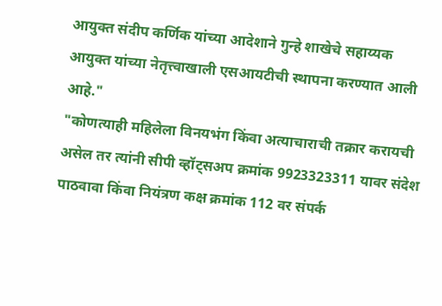आयुक्त संदीप कर्णिक यांच्या आदेशाने गुन्हे शाखेचे सहाय्यक आयुक्त यांच्या नेतृत्त्वाखाली एसआयटीची स्थापना करण्यात आली आहे."
"कोणत्याही महिलेला विनयभंग किंवा अत्याचाराची तक्रार करायची असेल तर त्यांनी सीपी व्हॉट्सअप क्रमांक 9923323311 यावर संदेश पाठवावा किंवा नियंत्रण कक्ष क्रमांक 112 वर संपर्क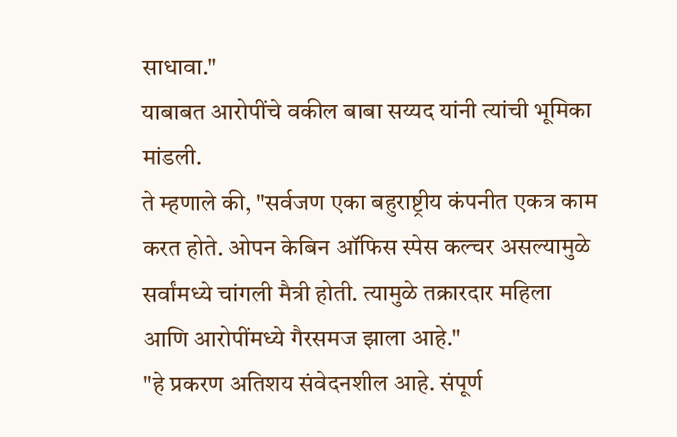साधावा."
याबाबत आरोपींचे वकील बाबा सय्यद यांनी त्यांची भूमिका मांडली.
ते म्हणाले की, "सर्वजण एका बहुराष्ट्रीय कंपनीत एकत्र काम करत होते. ओपन केबिन ऑफिस स्पेस कल्चर असल्यामुळे सर्वांमध्ये चांगली मैत्री होती. त्यामुळे तक्रारदार महिला आणि आरोपींमध्ये गैरसमज झाला आहे."
"हे प्रकरण अतिशय संवेदनशील आहे. संपूर्ण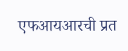एफआयआरची प्रत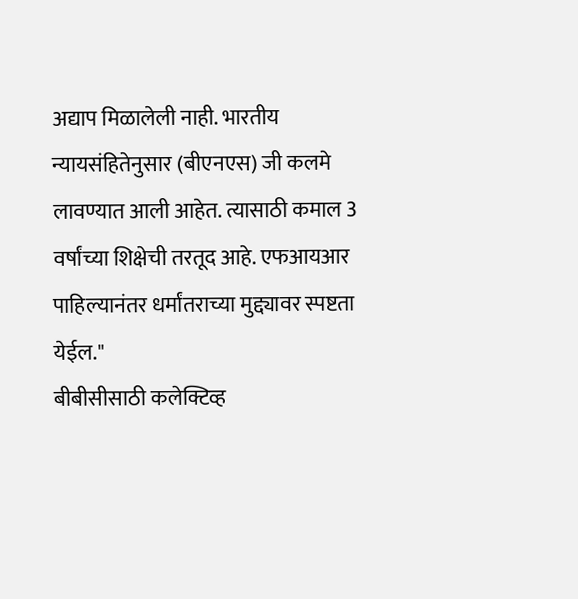अद्याप मिळालेली नाही. भारतीय न्यायसंहितेनुसार (बीएनएस) जी कलमे लावण्यात आली आहेत. त्यासाठी कमाल 3 वर्षांच्या शिक्षेची तरतूद आहे. एफआयआर पाहिल्यानंतर धर्मांतराच्या मुद्द्यावर स्पष्टता येईल."
बीबीसीसाठी कलेक्टिव्ह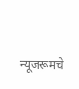न्यूजरूमचे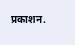प्रकाशन.